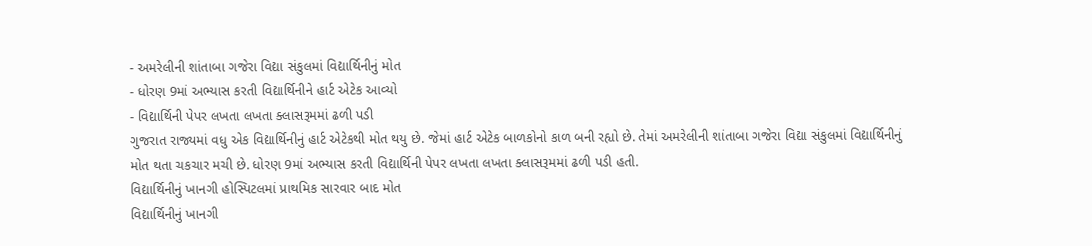- અમરેલીની શાંતાબા ગજેરા વિદ્યા સંકુલમાં વિદ્યાર્થિનીનું મોત
- ધોરણ 9માં અભ્યાસ કરતી વિદ્યાર્થિનીને હાર્ટ એટેક આવ્યો
- વિદ્યાર્થિની પેપર લખતા લખતા ક્લાસરૂમમાં ઢળી પડી
ગુજરાત રાજ્યમાં વધુ એક વિદ્યાર્થિનીનું હાર્ટ એટેકથી મોત થયુ છે. જેમાં હાર્ટ એટેક બાળકોનો કાળ બની રહ્યો છે. તેમાં અમરેલીની શાંતાબા ગજેરા વિદ્યા સંકુલમાં વિદ્યાર્થિનીનું મોત થતા ચકચાર મચી છે. ધોરણ 9માં અભ્યાસ કરતી વિદ્યાર્થિની પેપર લખતા લખતા ક્લાસરૂમમાં ઢળી પડી હતી.
વિદ્યાર્થિનીનું ખાનગી હોસ્પિટલમાં પ્રાથમિક સારવાર બાદ મોત
વિદ્યાર્થિનીનું ખાનગી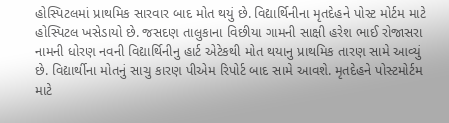હોસ્પિટલમાં પ્રાથમિક સારવાર બાદ મોત થયું છે. વિદ્યાર્થિનીના મૃતદેહને પોસ્ટ મોર્ટમ માટે હોસ્પિટલ ખસેડાયો છે. જસદણ તાલુકાના વિછીયા ગામની સાક્ષી હરેશ ભાઈ રોજાસરા નામની ધોરણ નવની વિદ્યાર્થિનીનુ હાર્ટ એટેકથી મોત થયાનુ પ્રાથમિક તારણ સામે આવ્યું છે. વિદ્યાર્થીના મોતનું સાચુ કારણ પીએમ રિપોર્ટ બાદ સામે આવશે. મૃતદેહને પોસ્ટમોર્ટમ માટે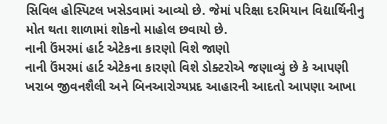સિવિલ હોસ્પિટલ ખસેડવામાં આવ્યો છે. જેમાં પરિક્ષા દરમિયાન વિદ્યાર્થિનીનુ મોત થતા શાળામાં શોકનો માહોલ છવાયો છે.
નાની ઉંમરમાં હાર્ટ એટેકના કારણો વિશે જાણો
નાની ઉંમરમાં હાર્ટ એટેકના કારણો વિશે ડોક્ટરોએ જણાવ્યું છે કે આપણી ખરાબ જીવનશૈલી અને બિનઆરોગ્યપ્રદ આહારની આદતો આપણા આખા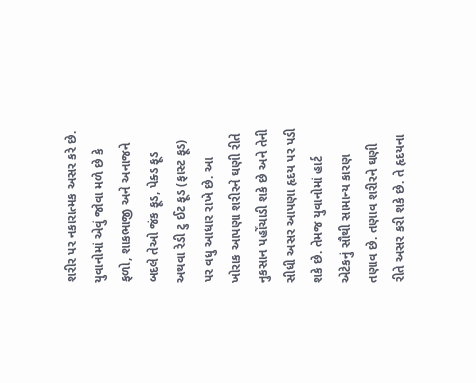શરીર પર નકારાત્મક અસર કરે છે. યુવાનોમાં એવું જોવા મળે છે કે ફળો, શાકભાજી અને અનાજને બદલે તેઓ જંક ફૂડ, પેક્ડ ફૂડ અથવા રેડી ટુ ઈટ ફૂડ (ફાસ્ટ ફૂડ) પર વધુ આધાર રાખે છે. આ ખોરાક આપણા શરીરને ઘણી રીતે નુકસાન પહોંચાડી શકે છે અને તેની સીધી અસર આપણા હૃદય પર પડી શકે છે. તેમજ યુવાનોમાં હાર્ટ એટેકનું સૌથી સામાન્ય કારણ તણાવ છે. તણાવ શરીરને ઘણી રીતે અસર કરી શકે છે. તે હૃદયના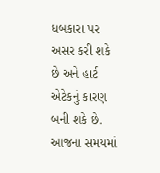ધબકારા પર અસર કરી શકે છે અને હાર્ટ એટેકનું કારણ બની શકે છે. આજના સમયમાં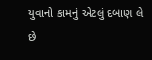યુવાનો કામનું એટલું દબાણ લે છે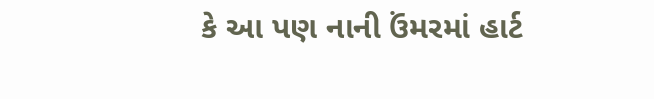કે આ પણ નાની ઉંમરમાં હાર્ટ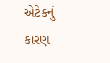એટેકનું કારણ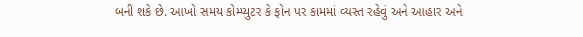બની શકે છે. આખો સમય કોમ્પ્યુટર કે ફોન પર કામમાં વ્યસ્ત રહેવું અને આહાર અને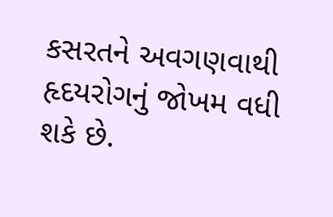કસરતને અવગણવાથી હૃદયરોગનું જોખમ વધી શકે છે.